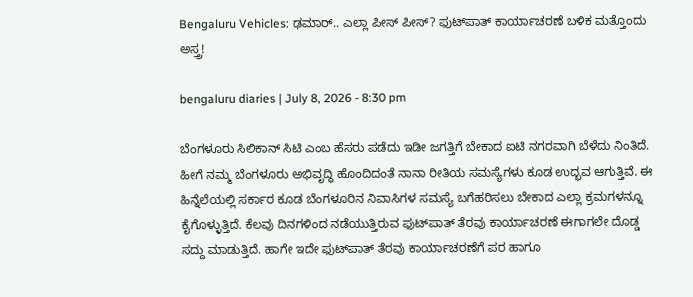Bengaluru Vehicles: ಢಮಾರ್.. ಎಲ್ಲಾ ಪೀಸ್ ಪೀಸ್? ಫುಟ್‌ಪಾತ್ ಕಾರ್ಯಾಚರಣೆ ಬಳಿಕ ಮತ್ತೊಂದು ಅಸ್ತ್ರ!

bengaluru diaries | July 8, 2026 - 8:30 pm

ಬೆಂಗಳೂರು ಸಿಲಿಕಾನ್ ಸಿಟಿ ಎಂಬ ಹೆಸರು ಪಡೆದು ಇಡೀ ಜಗತ್ತಿಗೆ ಬೇಕಾದ ಐಟಿ ನಗರವಾಗಿ ಬೆಳೆದು ನಿಂತಿದೆ. ಹೀಗೆ ನಮ್ಮ ಬೆಂಗಳೂರು ಅಭಿವೃದ್ಧಿ ಹೊಂದಿದಂತೆ ನಾನಾ ರೀತಿಯ ಸಮಸ್ಯೆಗಳು ಕೂಡ ಉದ್ಭವ ಆಗುತ್ತಿವೆ. ಈ ಹಿನ್ನೆಲೆಯಲ್ಲಿ ಸರ್ಕಾರ ಕೂಡ ಬೆಂಗಳೂರಿನ ನಿವಾಸಿಗಳ ಸಮಸ್ಯೆ ಬಗೆಹರಿಸಲು ಬೇಕಾದ ಎಲ್ಲಾ ಕ್ರಮಗಳನ್ನೂ ಕೈಗೊಳ್ಳುತ್ತಿದೆ. ಕೆಲವು ದಿನಗಳಿಂದ ನಡೆಯುತ್ತಿರುವ ಫುಟ್‌ಪಾತ್ ತೆರವು ಕಾರ್ಯಾಚರಣೆ ಈಗಾಗಲೇ ದೊಡ್ಡ ಸದ್ದು ಮಾಡುತ್ತಿದೆ. ಹಾಗೇ ಇದೇ ಫುಟ್‌ಪಾತ್ ತೆರವು ಕಾರ್ಯಾಚರಣೆಗೆ ಪರ ಹಾಗೂ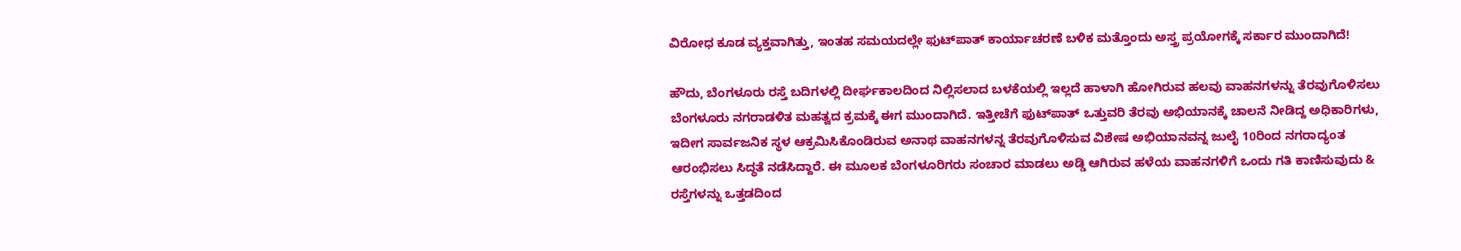ವಿರೋಧ ಕೂಡ ವ್ಯಕ್ತವಾಗಿತ್ತು, ಇಂತಹ ಸಮಯದಲ್ಲೇ ಫುಟ್‌ಪಾತ್ ಕಾರ್ಯಾಚರಣೆ ಬಳಿಕ ಮತ್ತೊಂದು ಅಸ್ತ್ರ ಪ್ರಯೋಗಕ್ಕೆ ಸರ್ಕಾರ ಮುಂದಾಗಿದೆ!

ಹೌದು, ಬೆಂಗಳೂರು ರಸ್ತೆ ಬದಿಗಳಲ್ಲಿ ದೀರ್ಘಕಾಲದಿಂದ ನಿಲ್ಲಿಸಲಾದ ಬಳಕೆಯಲ್ಲಿ ಇಲ್ಲದೆ ಹಾಳಾಗಿ ಹೋಗಿರುವ ಹಲವು ವಾಹನಗಳನ್ನು ತೆರವುಗೊಳಿಸಲು ಬೆಂಗಳೂರು ನಗರಾಡಳಿತ ಮಹತ್ವದ ಕ್ರಮಕ್ಕೆ ಈಗ ಮುಂದಾಗಿದೆ. ಇತ್ತೀಚೆಗೆ ಫುಟ್‌ಪಾತ್ ಒತ್ತುವರಿ ತೆರವು ಅಭಿಯಾನಕ್ಕೆ ಚಾಲನೆ ನೀಡಿದ್ದ ಅಧಿಕಾರಿಗಳು, ಇದೀಗ ಸಾರ್ವಜನಿಕ ಸ್ಥಳ ಆಕ್ರಮಿಸಿಕೊಂಡಿರುವ ಅನಾಥ ವಾಹನಗಳನ್ನ ತೆರವುಗೊಳಿಸುವ ವಿಶೇಷ ಅಭಿಯಾನವನ್ನ ಜುಲೈ 10ರಿಂದ ನಗರಾದ್ಯಂತ ಆರಂಭಿಸಲು ಸಿದ್ಧತೆ ನಡೆಸಿದ್ದಾರೆ. ಈ ಮೂಲಕ ಬೆಂಗಳೂರಿಗರು ಸಂಚಾರ ಮಾಡಲು ಅಡ್ಡಿ ಆಗಿರುವ ಹಳೆಯ ವಾಹನಗಳಿಗೆ ಒಂದು ಗತಿ ಕಾಣಿಸುವುದು & ರಸ್ತೆಗಳನ್ನು ಒತ್ತಡದಿಂದ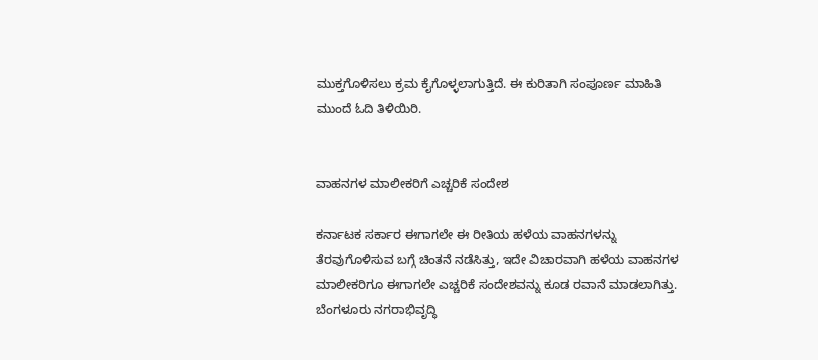ಮುಕ್ತಗೊಳಿಸಲು ಕ್ರಮ ಕೈಗೊಳ್ಳಲಾಗುತ್ತಿದೆ. ಈ ಕುರಿತಾಗಿ ಸಂಪೂರ್ಣ ಮಾಹಿತಿ ಮುಂದೆ ಓದಿ ತಿಳಿಯಿರಿ.


ವಾಹನಗಳ ಮಾಲೀಕರಿಗೆ ಎಚ್ಚರಿಕೆ ಸಂದೇಶ

ಕರ್ನಾಟಕ ಸರ್ಕಾರ ಈಗಾಗಲೇ ಈ ರೀತಿಯ ಹಳೆಯ ವಾಹನಗಳನ್ನು ತೆರವುಗೊಳಿಸುವ ಬಗ್ಗೆ ಚಿಂತನೆ ನಡೆಸಿತ್ತು, ಇದೇ ವಿಚಾರವಾಗಿ ಹಳೆಯ ವಾಹನಗಳ ಮಾಲೀಕರಿಗೂ ಈಗಾಗಲೇ ಎಚ್ಚರಿಕೆ ಸಂದೇಶವನ್ನು ಕೂಡ ರವಾನೆ ಮಾಡಲಾಗಿತ್ತು. ಬೆಂಗಳೂರು ನಗರಾಭಿವೃದ್ಧಿ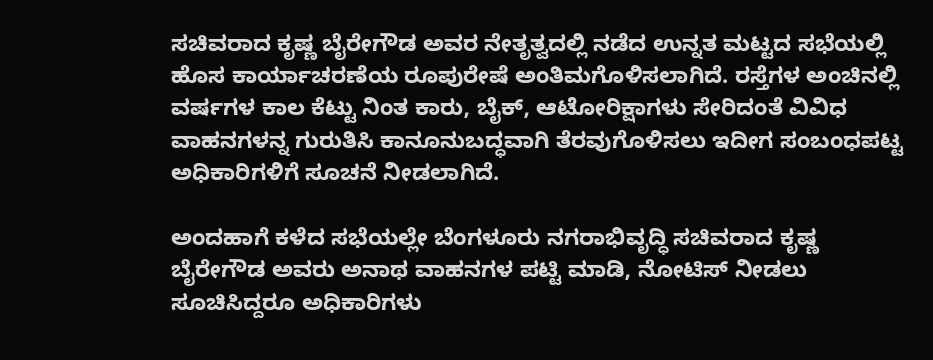ಸಚಿವರಾದ ಕೃಷ್ಣ ಬೈರೇಗೌಡ ಅವರ ನೇತೃತ್ವದಲ್ಲಿ ನಡೆದ ಉನ್ನತ ಮಟ್ಟದ ಸಭೆಯಲ್ಲಿ ಹೊಸ ಕಾರ್ಯಾಚರಣೆಯ ರೂಪುರೇಷೆ ಅಂತಿಮಗೊಳಿಸಲಾಗಿದೆ. ರಸ್ತೆಗಳ ಅಂಚಿನಲ್ಲಿ ವರ್ಷಗಳ ಕಾಲ ಕೆಟ್ಟು ನಿಂತ ಕಾರು, ಬೈಕ್‌, ಆಟೋರಿಕ್ಷಾಗಳು ಸೇರಿದಂತೆ ವಿವಿಧ ವಾಹನಗಳನ್ನ ಗುರುತಿಸಿ ಕಾನೂನುಬದ್ಧವಾಗಿ ತೆರವುಗೊಳಿಸಲು ಇದೀಗ ಸಂಬಂಧಪಟ್ಟ ಅಧಿಕಾರಿಗಳಿಗೆ ಸೂಚನೆ ನೀಡಲಾಗಿದೆ.

ಅಂದಹಾಗೆ ಕಳೆದ ಸಭೆಯಲ್ಲೇ ಬೆಂಗಳೂರು ನಗರಾಭಿವೃದ್ಧಿ ಸಚಿವರಾದ ಕೃಷ್ಣ ಬೈರೇಗೌಡ ಅವರು ಅನಾಥ ವಾಹನಗಳ ಪಟ್ಟಿ ಮಾಡಿ, ನೋಟಿಸ್ ನೀಡಲು ಸೂಚಿಸಿದ್ದರೂ ಅಧಿಕಾರಿಗಳು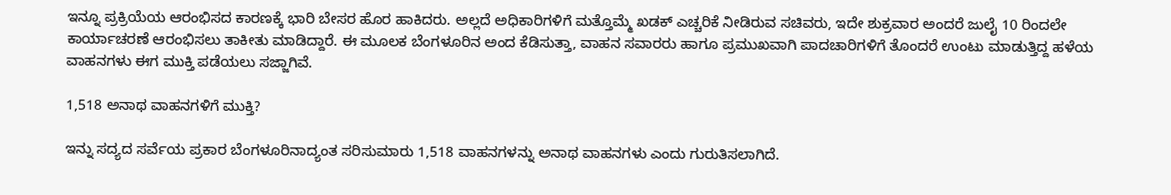ಇನ್ನೂ ಪ್ರಕ್ರಿಯೆಯ ಆರಂಭಿಸದ ಕಾರಣಕ್ಕೆ ಭಾರಿ ಬೇಸರ ಹೊರ ಹಾಕಿದರು. ಅಲ್ಲದೆ ಅಧಿಕಾರಿಗಳಿಗೆ ಮತ್ತೊಮ್ಮೆ ಖಡಕ್ ಎಚ್ಚರಿಕೆ ನೀಡಿರುವ ಸಚಿವರು, ಇದೇ ಶುಕ್ರವಾರ ಅಂದರೆ ಜುಲೈ 10 ರಿಂದಲೇ ಕಾರ್ಯಾಚರಣೆ ಆರಂಭಿಸಲು ತಾಕೀತು ಮಾಡಿದ್ದಾರೆ. ಈ ಮೂಲಕ ಬೆಂಗಳೂರಿನ ಅಂದ ಕೆಡಿಸುತ್ತಾ, ವಾಹನ ಸವಾರರು ಹಾಗೂ ಪ್ರಮುಖವಾಗಿ ಪಾದಚಾರಿಗಳಿಗೆ ತೊಂದರೆ ಉಂಟು ಮಾಡುತ್ತಿದ್ದ ಹಳೆಯ ವಾಹನಗಳು ಈಗ ಮುಕ್ತಿ ಪಡೆಯಲು ಸಜ್ಜಾಗಿವೆ.

1,518 ಅನಾಥ ವಾಹನಗಳಿಗೆ ಮುಕ್ತಿ?

ಇನ್ನು ಸದ್ಯದ ಸರ್ವೆಯ ಪ್ರಕಾರ ಬೆಂಗಳೂರಿನಾದ್ಯಂತ ಸರಿಸುಮಾರು 1,518 ವಾಹನಗಳನ್ನು ಅನಾಥ ವಾಹನಗಳು ಎಂದು ಗುರುತಿಸಲಾಗಿದೆ.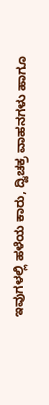ಇವುಗಳಲ್ಲಿ ಹಳೆಯ ಕಾರು, ದ್ವಿಚಕ್ರ ವಾಹನಗಳು ಹಾಗೂ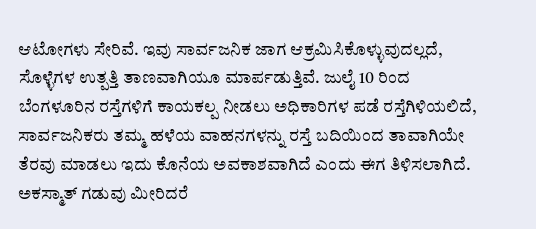ಆಟೋಗಳು ಸೇರಿವೆ. ಇವು ಸಾರ್ವಜನಿಕ ಜಾಗ ಆಕ್ರಮಿಸಿಕೊಳ್ಳುವುದಲ್ಲದೆ, ಸೊಳ್ಳೆಗಳ ಉತ್ಪತ್ತಿ ತಾಣವಾಗಿಯೂ ಮಾರ್ಪಡುತ್ತಿವೆ. ಜುಲೈ 10 ರಿಂದ ಬೆಂಗಳೂರಿನ ರಸ್ತೆಗಳಿಗೆ ಕಾಯಕಲ್ಪ ನೀಡಲು ಅಧಿಕಾರಿಗಳ ಪಡೆ ರಸ್ತೆಗಿಳಿಯಲಿದೆ, ಸಾರ್ವಜನಿಕರು ತಮ್ಮ ಹಳೆಯ ವಾಹನಗಳನ್ನು ರಸ್ತೆ ಬದಿಯಿಂದ ತಾವಾಗಿಯೇ ತೆರವು ಮಾಡಲು ಇದು ಕೊನೆಯ ಅವಕಾಶವಾಗಿದೆ ಎಂದು ಈಗ ತಿಳಿಸಲಾಗಿದೆ. ಅಕಸ್ಮಾತ್ ಗಡುವು ಮೀರಿದರೆ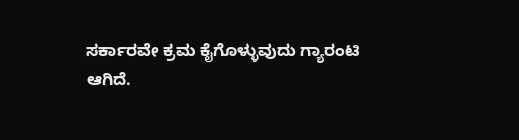ಸರ್ಕಾರವೇ ಕ್ರಮ ಕೈಗೊಳ್ಳುವುದು ಗ್ಯಾರಂಟಿ ಆಗಿದೆ.